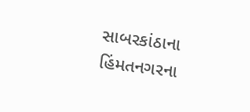સાબરકાંઠાના હિંમતનગરના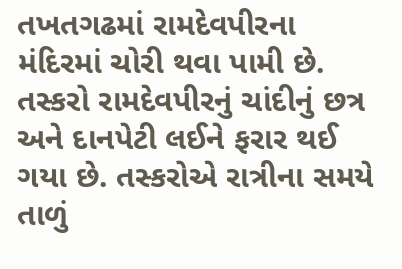તખતગઢમાં રામદેવપીરના મંદિરમાં ચોરી થવા પામી છે. તસ્કરો રામદેવપીરનું ચાંદીનું છત્ર અને દાનપેટી લઈને ફરાર થઈ ગયા છે. તસ્કરોએ રાત્રીના સમયે તાળું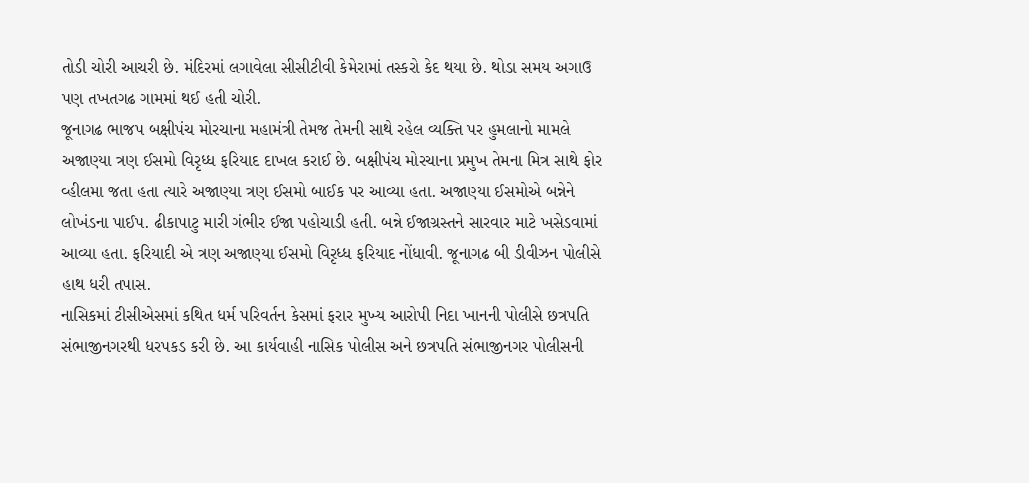તોડી ચોરી આચરી છે. મંદિરમાં લગાવેલા સીસીટીવી કેમેરામાં તસ્કરો કેદ થયા છે. થોડા સમય અગાઉ પણ તખતગઢ ગામમાં થઈ હતી ચોરી.
જૂનાગઢ ભાજપ બક્ષીપંચ મોરચાના મહામંત્રી તેમજ તેમની સાથે રહેલ વ્યક્તિ પર હુમલાનો મામલે અજાણ્યા ત્રણ ઈસમો વિરૃધ્ધ ફરિયાદ દાખલ કરાઈ છે. બક્ષીપંચ મોરચાના પ્રમુખ તેમના મિત્ર સાથે ફોર વ્હીલમા જતા હતા ત્યારે અજાણ્યા ત્રણ ઈસમો બાઈક પર આવ્યા હતા. અજાણ્યા ઈસમોએ બન્નેને લોખંડના પાઈપ. ઢીકાપાટુ મારી ગંભીર ઈજા પહોચાડી હતી. બન્ને ઈજાગ્રસ્તને સારવાર માટે ખસેડવામાં આવ્યા હતા. ફરિયાદી એ ત્રણ અજાણ્યા ઈસમો વિરૃધ્ધ ફરિયાદ નોંધાવી. જૂનાગઢ બી ડીવીઝન પોલીસે હાથ ધરી તપાસ.
નાસિકમાં ટીસીએસમાં કથિત ધર્મ પરિવર્તન કેસમાં ફરાર મુખ્ય આરોપી નિદા ખાનની પોલીસે છત્રપતિ સંભાજીનગરથી ધરપકડ કરી છે. આ કાર્યવાહી નાસિક પોલીસ અને છત્રપતિ સંભાજીનગર પોલીસની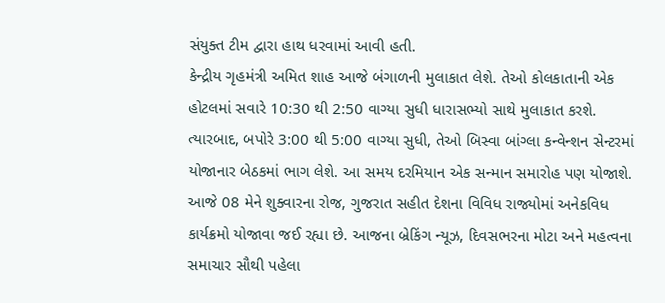સંયુક્ત ટીમ દ્વારા હાથ ધરવામાં આવી હતી.
કેન્દ્રીય ગૃહમંત્રી અમિત શાહ આજે બંગાળની મુલાકાત લેશે. તેઓ કોલકાતાની એક હોટલમાં સવારે 10:30 થી 2:50 વાગ્યા સુધી ધારાસભ્યો સાથે મુલાકાત કરશે. ત્યારબાદ, બપોરે 3:00 થી 5:00 વાગ્યા સુધી, તેઓ બિસ્વા બાંગ્લા કન્વેન્શન સેન્ટરમાં યોજાનાર બેઠકમાં ભાગ લેશે. આ સમય દરમિયાન એક સન્માન સમારોહ પણ યોજાશે.
આજે 08 મેને શુક્વારના રોજ, ગુજરાત સહીત દેશના વિવિધ રાજ્યોમાં અનેકવિધ કાર્યક્રમો યોજાવા જઈ રહ્યા છે. આજના બ્રેકિંગ ન્યૂઝ, દિવસભરના મોટા અને મહત્વના સમાચાર સૌથી પહેલા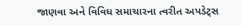જાણવા અને વિવિધ સમાચારના ત્વરીત અપડેટ્સ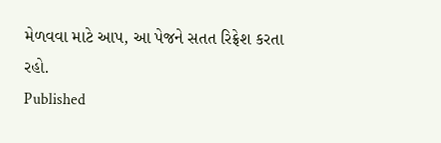મેળવવા માટે આપ, આ પેજને સતત રિફ્રેશ કરતા રહો.
Published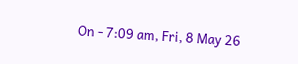On - 7:09 am, Fri, 8 May 26